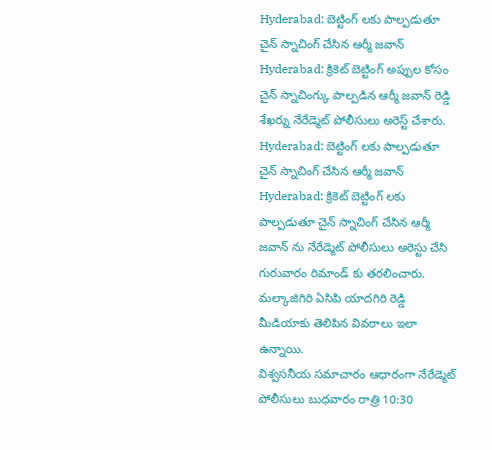Hyderabad: బెట్టింగ్ లకు పాల్పడుతూ చైన్ స్నాచింగ్ చేసిన ఆర్మీ జవాన్
Hyderabad: క్రికెట్ బెట్టింగ్ అప్పుల కోసం చైన్ స్నాచింగ్కు పాల్పడిన ఆర్మీ జవాన్ రెడ్డి శేఖర్ను నేరేడ్మెట్ పోలీసులు అరెస్ట్ చేశారు.
Hyderabad: బెట్టింగ్ లకు పాల్పడుతూ చైన్ స్నాచింగ్ చేసిన ఆర్మీ జవాన్
Hyderabad: క్రికెట్ బెట్టింగ్ లకు పాల్పడుతూ చైన్ స్నాచింగ్ చేసిన ఆర్మీ జవాన్ ను నేరేడ్మెట్ పోలీసులు అరెస్టు చేసి గురువారం రిమాండ్ కు తరలించారు. మల్కాజిగిరి ఏసిపి యాదగిరి రెడ్డి మీడియాకు తెలిపిన వివరాలు ఇలా ఉన్నాయి.
విశ్వసనీయ సమాచారం ఆధారంగా నేరేడ్మెట్ పోలీసులు బుధవారం రాత్రి 10:30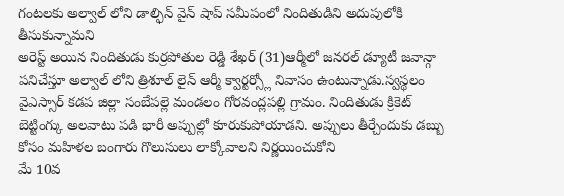గంటలకు అల్వాల్ లోని డాల్ఫిన్ వైన్ షాప్ సమీపంలో నిందితుడిని అదుపులోకి తీసుకున్నామని
అరెస్ట్ అయిన నిందితుడు కుర్రపోతుల రెడ్డి శేఖర్ (31)ఆర్మీలో జనరల్ డ్యూటీ జవాన్గా పనిచేస్తూ అల్వాల్ లోని త్రిశూల్ లైన్ ఆర్మీ క్వార్టర్స్లో నివాసం ఉంటున్నాడు.స్వస్థలం వైఎస్సార్ కడప జిల్లా సంబేపల్లె మండలం గోరవంద్లపల్లి గ్రామం. నిందితుడు క్రికెట్ బెట్టింగ్కు అలవాటు పడి భారీ అప్పుల్లో కూరుకుపోయాడని. అప్పులు తీర్చేందుకు డబ్బు కోసం మహిళల బంగారు గొలుసులు లాక్కోవాలని నిర్ణయించుకోని
మే 10వ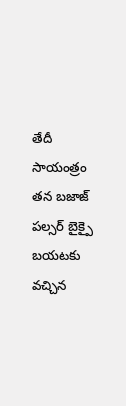తేదీ సాయంత్రం తన బజాజ్ పల్సర్ బైక్పై బయటకు వచ్చిన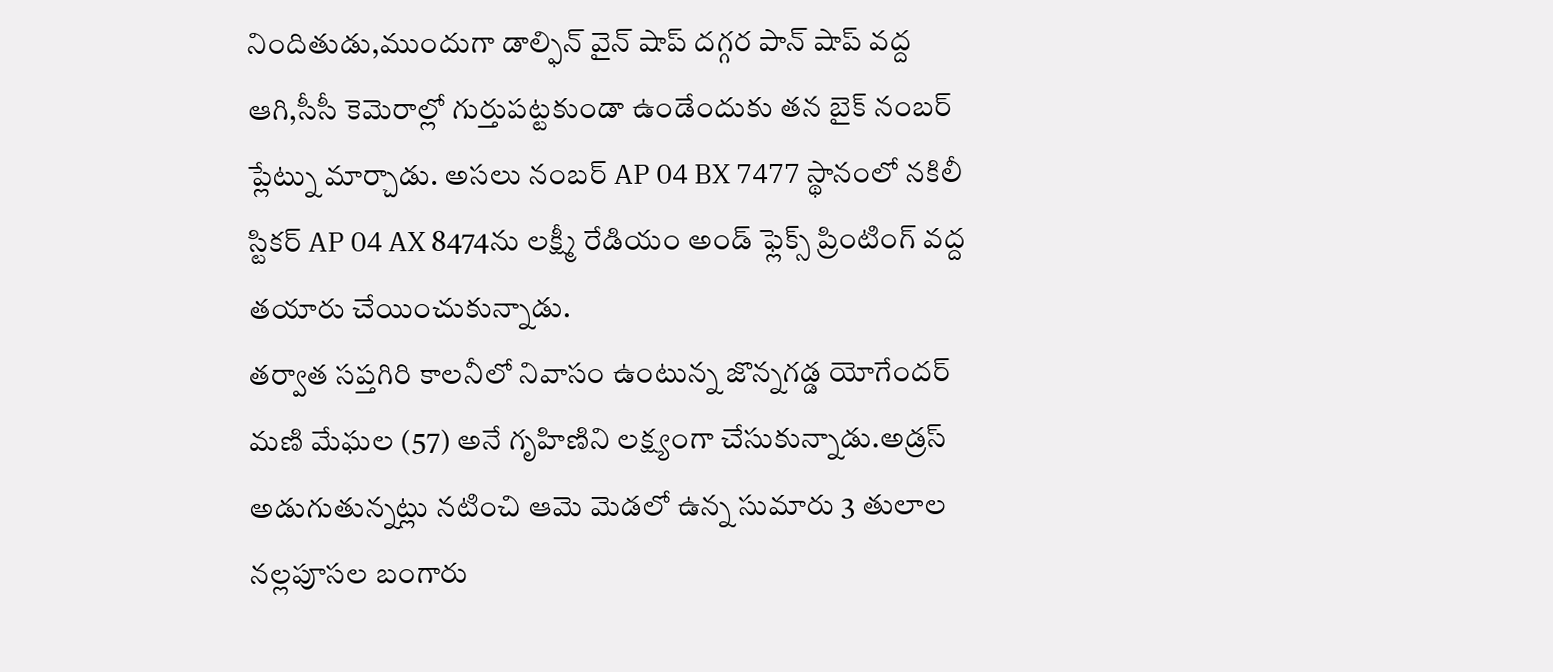నిందితుడు,ముందుగా డాల్ఫిన్ వైన్ షాప్ దగ్గర పాన్ షాప్ వద్ద ఆగి,సీసీ కెమెరాల్లో గుర్తుపట్టకుండా ఉండేందుకు తన బైక్ నంబర్ ప్లేట్ను మార్చాడు. అసలు నంబర్ AP 04 BX 7477 స్థానంలో నకిలీ స్టికర్ AP 04 AX 8474ను లక్ష్మీ రేడియం అండ్ ఫ్లెక్స్ ప్రింటింగ్ వద్ద తయారు చేయించుకున్నాడు.
తర్వాత సప్తగిరి కాలనీలో నివాసం ఉంటున్న జొన్నగడ్డ యోగేందర్ మణి మేఘల (57) అనే గృహిణిని లక్ష్యంగా చేసుకున్నాడు.అడ్రస్ అడుగుతున్నట్లు నటించి ఆమె మెడలో ఉన్న సుమారు 3 తులాల నల్లపూసల బంగారు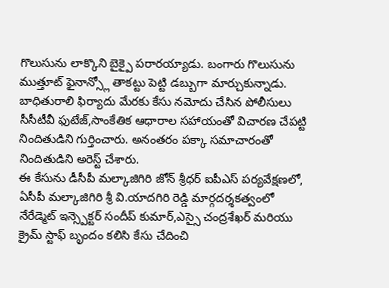గొలుసును లాక్కొని బైక్పై పరారయ్యాడు. బంగారు గొలుసును ముత్తూట్ ఫైనాన్స్లో తాకట్టు పెట్టి డబ్బుగా మార్చుకున్నాడు.
బాధితురాలి ఫిర్యాదు మేరకు కేసు నమోదు చేసిన పోలీసులు సీసీటీవీ ఫుటేజ్,సాంకేతిక ఆధారాల సహాయంతో విచారణ చేపట్టి నిందితుడిని గుర్తించారు. అనంతరం పక్కా సమాచారంతో నిందితుడిని అరెస్ట్ చేశారు.
ఈ కేసును డీసీపీ మల్కాజిగిరి జోన్ శ్రీధర్ ఐపీఎస్ పర్యవేక్షణలో, ఏసీపీ మల్కాజిగిరి శ్రీ వి.యాదగిరి రెడ్డి మార్గదర్శకత్వంలో నేరేడ్మెట్ ఇన్స్పెక్టర్ సందీప్ కుమార్,ఎస్సై చంద్రశేఖర్ మరియు క్రైమ్ స్టాఫ్ బృందం కలిసి కేసు చేదించి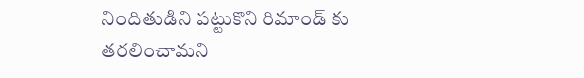నిందితుడిని పట్టుకొని రిమాండ్ కు తరలించామని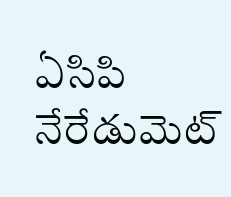ఏసిపి నేరేడుమెట్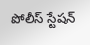పోలీస్ స్టేషన్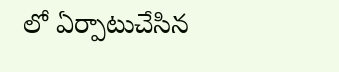లో ఏర్పాటుచేసిన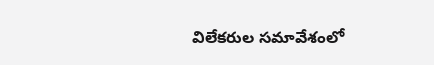విలేకరుల సమావేశంలో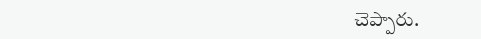చెప్పారు.